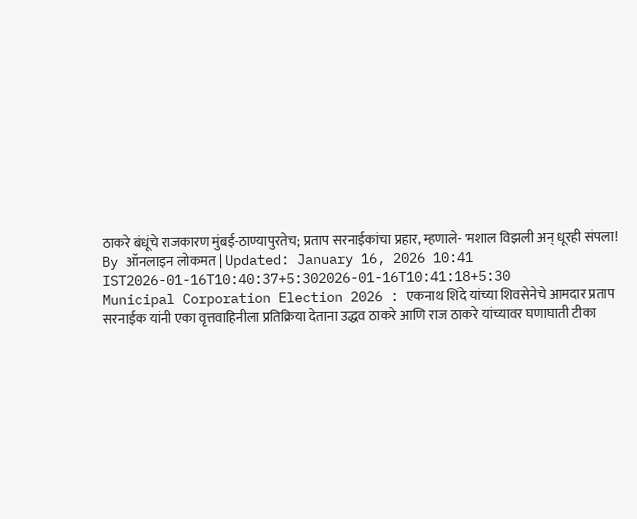ठाकरे बंधूंचे राजकारण मुंबई-ठाण्यापुरतेच; प्रताप सरनाईकांचा प्रहार, म्हणाले- 'मशाल विझली अन् धूरही संपला!
By ऑनलाइन लोकमत | Updated: January 16, 2026 10:41 IST2026-01-16T10:40:37+5:302026-01-16T10:41:18+5:30
Municipal Corporation Election 2026 : एकनाथ शिंदे यांच्या शिवसेनेचे आमदार प्रताप सरनाईक यांनी एका वृत्तवाहिनीला प्रतिक्रिया देताना उद्धव ठाकरे आणि राज ठाकरे यांच्यावर घणाघाती टीका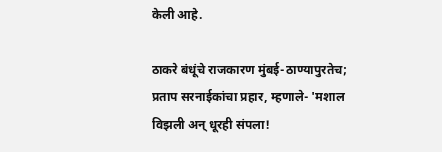केली आहे.

ठाकरे बंधूंचे राजकारण मुंबई-ठाण्यापुरतेच; प्रताप सरनाईकांचा प्रहार, म्हणाले- 'मशाल विझली अन् धूरही संपला!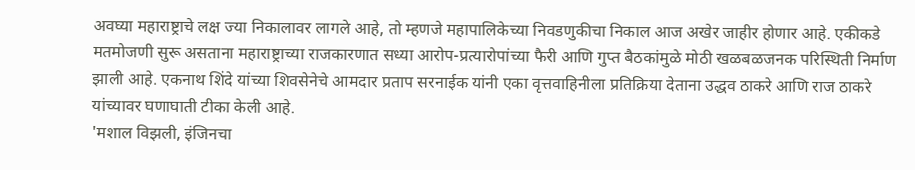अवघ्या महाराष्ट्राचे लक्ष ज्या निकालावर लागले आहे, तो म्हणजे महापालिकेच्या निवडणुकीचा निकाल आज अखेर जाहीर होणार आहे. एकीकडे मतमोजणी सुरू असताना महाराष्ट्राच्या राजकारणात सध्या आरोप-प्रत्यारोपांच्या फैरी आणि गुप्त बैठकांमुळे मोठी खळबळजनक परिस्थिती निर्माण झाली आहे. एकनाथ शिंदे यांच्या शिवसेनेचे आमदार प्रताप सरनाईक यांनी एका वृत्तवाहिनीला प्रतिक्रिया देताना उद्धव ठाकरे आणि राज ठाकरे यांच्यावर घणाघाती टीका केली आहे.
'मशाल विझली, इंजिनचा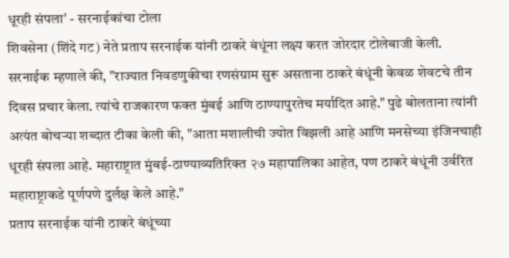धूरही संपला' - सरनाईकांचा टोला
शिवसेना (शिंदे गट) नेते प्रताप सरनाईक यांनी ठाकरे बंधूंना लक्ष्य करत जोरदार टोलेबाजी केली. सरनाईक म्हणाले की, "राज्यात निवडणुकीचा रणसंग्राम सुरू असताना ठाकरे बंधूंनी केवळ शेवटचे तीन दिवस प्रचार केला. त्यांचे राजकारण फक्त मुंबई आणि ठाण्यापुरतेच मर्यादित आहे." पुढे बोलताना त्यांनी अत्यंत बोचऱ्या शब्दात टीका केली की, "आता मशालीची ज्योत विझली आहे आणि मनसेच्या इंजिनचाही धूरही संपला आहे. महाराष्ट्रात मुंबई-ठाण्याव्यतिरिक्त २७ महापालिका आहेत, पण ठाकरे बंधूंनी उर्वरित महाराष्ट्राकडे पूर्णपणे दुर्लक्ष केले आहे."
प्रताप सरनाईक यांनी ठाकरे बंधूंच्या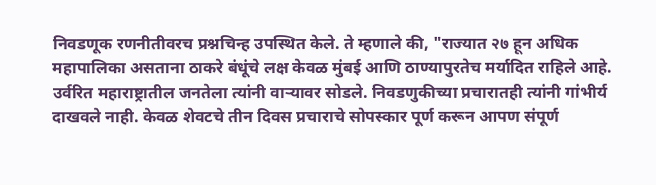निवडणूक रणनीतीवरच प्रश्नचिन्ह उपस्थित केले. ते म्हणाले की, "राज्यात २७ हून अधिक महापालिका असताना ठाकरे बंधूंचे लक्ष केवळ मुंबई आणि ठाण्यापुरतेच मर्यादित राहिले आहे. उर्वरित महाराष्ट्रातील जनतेला त्यांनी वाऱ्यावर सोडले. निवडणुकीच्या प्रचारातही त्यांनी गांभीर्य दाखवले नाही. केवळ शेवटचे तीन दिवस प्रचाराचे सोपस्कार पूर्ण करून आपण संपूर्ण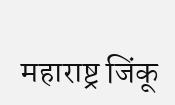महाराष्ट्र जिंकू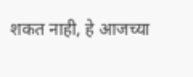शकत नाही, हे आजच्या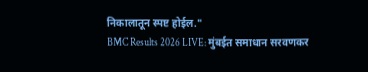निकालातून स्पष्ट होईल."
BMC Results 2026 LIVE: मुंबईत समाधान सरवणकर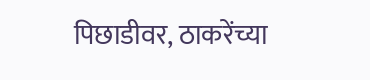पिछाडीवर, ठाकरेंच्या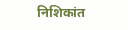निशिकांत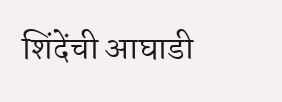शिंदेंची आघाडी